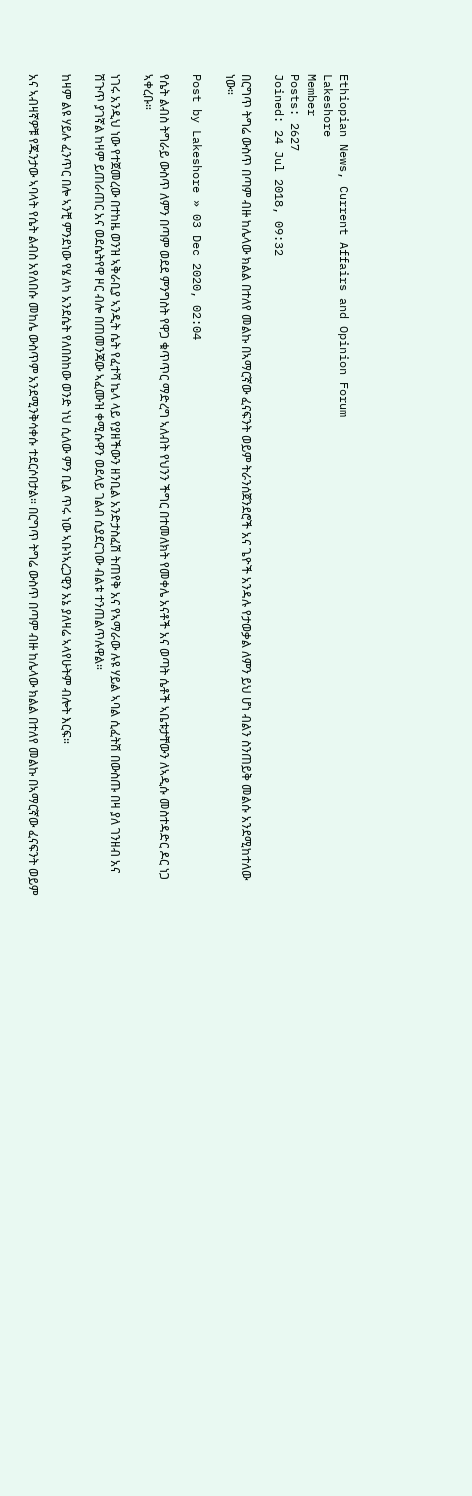Ethiopian News, Current Affairs and Opinion Forum
Lakeshore
Member
Posts: 2627
Joined: 24 Jul 2018, 09:32

በርግጥ ትግሬ ውስጥ በጣም ብዙ ከሌላው ክልል በተለየ መልኩ በኣማርኛው ፈናፍንት ወይም ትራንሰጀንደሮች አና ጌዮች አንዳሉ የታወቃል ለምን ይህ ሆነ ብልን ስንጠይቅ መልሱ አንደሚከተለው ነው።

Post by Lakeshore » 03 Dec 2020, 02:04

የሴት ልብስ ትግራይ ውስጥ ለምን በጣም ወደደ ምንግስት የዋጋ ቁጥጥር ማድረግ ኣለብት የህንን ችግር በተመለክት የመቀሌ አናቶች አና ወጣት ሴቶች ኣቤቱታቸውን ለኣዲሱ መስተዳድር ዶር ነጋ ኣቀረቡ።

ነገሩ አንዲህ ነው የተጀመረው በተከዜ ወንዝ ኣቅራቢያ ኣንዲት ሴት የፈተሻ ኬላ ላይ የያዘችውን ዘንቢል አንድታስፈሽ ትጠየቅ አና የኣማራው ሉዩ ሃይል ኣባል ሲፈትሽ በውስጡ በዛ ያለ ገንዘብ አና ሽጉጥ ያገኛል ከዛም ይጠራጠር አና ወደሴትየዋ ዞር ብሎ በጠመንጃው ኣፈሙዝ ቀሚሱዋን ወደላይ ገልብ ሲያደርገው ብልቱ ተንጠልጥሉዋል።

ከዛም ልዩ ሃይሉ ፈንጥር በሎ ኣንቺ ምንደነው የሄ ለካ አንደሴት የለበስከው ወንድ ነህ ሲለው ምን ቢል ጥሩ ነው ኣቡነኣረጋዊን አኔ ያለዛሬ ኣላየሁትም ብሎት እርፍ።

አና ኣብዛኛዎቹ የጁንታው ኣባላት የሴት ልብስ አየለበሱ መከሌ ውስጥም አንደሚንቅሳቀሱ ተደርሶበታል። በርግጥ ትግሬ ውስጥ በጣም ብዙ ከሌላው ክልል በተለየ መልኩ በኣማርኛው ፈናፍንት ወይም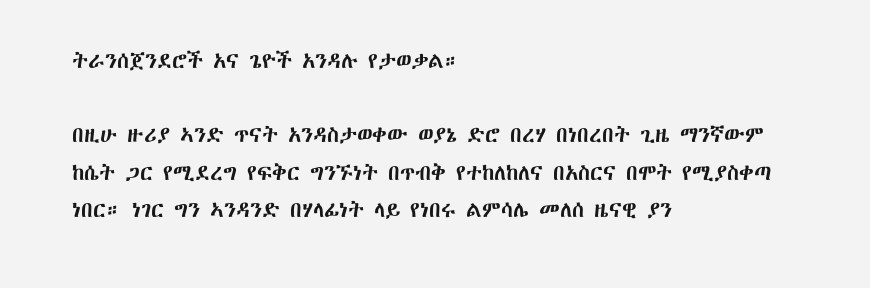ትራንሰጀንደሮች አና ጌዮች አንዳሉ የታወቃል።

በዚሁ ዙሪያ ኣንድ ጥናት አንዳስታወቀው ወያኔ ድሮ በረሃ በነበረበት ጊዜ ማንኛውም ከሴት ጋር የሚደረግ የፍቅር ግንኙነት በጥብቅ የተከለከለና በአስርና በሞት የሚያስቀጣ ነበር። ነገር ግን ኣንዳንድ በሃላፊነት ላይ የነበሩ ልምሳሌ መለሰ ዜናዊ ያን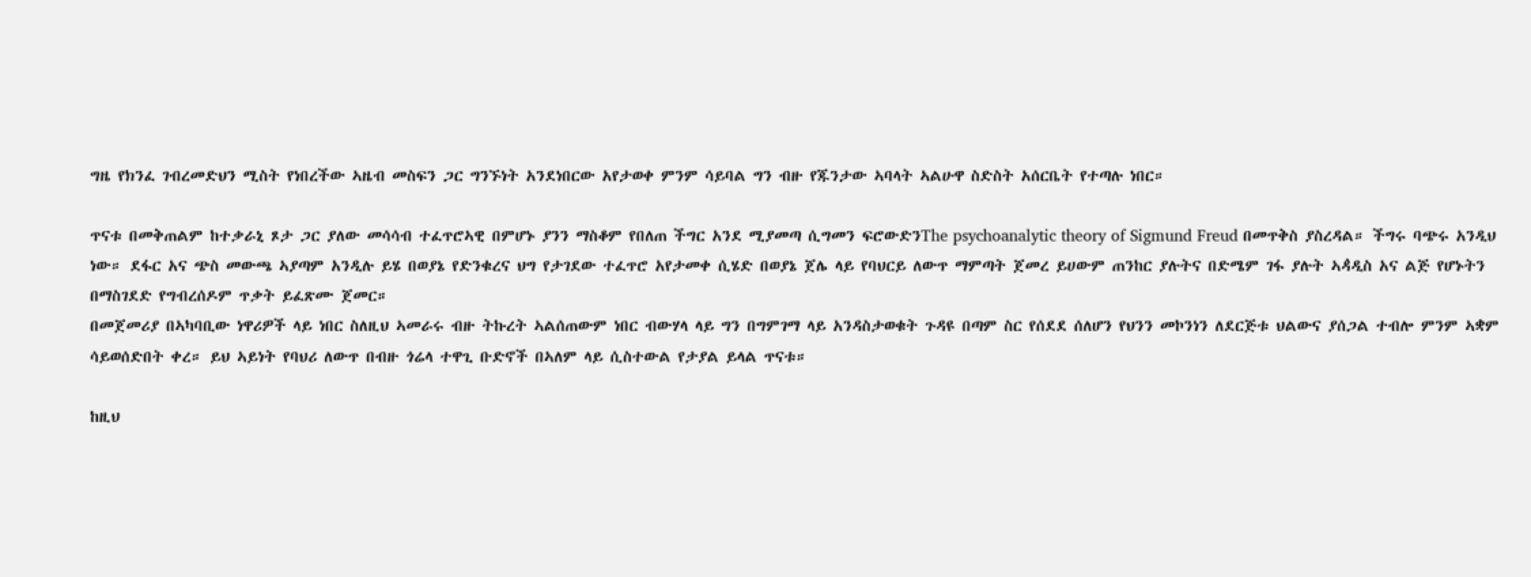ግዜ የክንፈ ገብረመድህን ሚስት የነበረችው ኣዜብ መስፍን ጋር ግንኙነት አንደነበርው አየታወቀ ምንም ሳይባል ግን ብዙ የጁንታው ኣባላት ኣልሁዋ ስድስት አሰርቤት የተጣሉ ነበር።

ጥናቱ በመቅጠልም ከተቃራኒ ጾታ ጋር ያለው መሳሳብ ተፈጥሮኣዊ በምሆኑ ያንን ማስቆም የበለጠ ችግር አንደ ሚያመጣ ሲግመን ፍሮውድንThe psychoanalytic theory of Sigmund Freud በመጥቅስ ያስረዳል። ችግሩ ባጭሩ አንዲህ ነው። ደፋር አና ጭስ መውጫ ኣያጣም አንዲሉ ይሄ በወያኔ የድንቁረና ህግ የታገደው ተፈጥሮ አየታመቀ ሲሄድ በወያኔ ጀሌ ላይ የባህርይ ለውጥ ማምጣት ጀመረ ይሀውም ጠንከር ያሉትና በድሜም ገፋ ያሉት ኣዻዲስ አና ልጅ የሆኑትን በማስገደድ የግብረሰዶም ጥቃት ይፈጽሙ ጀመር።
በመጀመሪያ በኣካባቢው ነዋሪዎች ላይ ነበር ስለዚህ ኣመራሩ ብዙ ትኩረት ኣልሰጠውም ነበር ብውሃላ ላይ ግን በግምገማ ላይ አንዳስታወቁት ጉዳዩ በጣም ስር የሰደደ ሰለሆን የህንን መኮንነን ለደርጅቱ ህልውና ያሰጋል ተብሎ ምንም ኣቋም ሳይወሰድበት ቀረ። ይህ ኣይነት የባህሪ ለውጥ በብዙ ጎሬላ ተዋጊ ቡድኖች በኣለም ላይ ሲስተውል የታያል ይላል ጥናቱ።

ከዚህ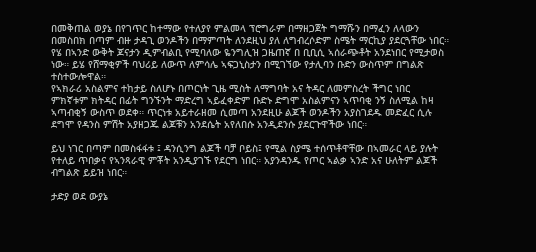በመቅጠል ወያኔ በየገጥር ከተማው የተለያየ ምልመላ ፕሮግራም በማዘጋጀት ግማሹን በማፈን ለላውን በመስበክ በጣም ብዙ ታዳጊ ወንዶችን በማምጣት ለንደዚህ ያለ ለግብረሶድም ስሜት ማርኪያ ያደርጓቸው ነበር። የሄ በኣንድ ውቅት ጆናታን ዲምብልቢ የሚባለው ዬንግሊዝ ጋዜጠኛ በ ቢቢሲ ኣሰራጭቶት አንደነበር የሚታወስ ነው። ይሄ የሸማቂዎች ባህሪይ ለውጥ ለምሳሌ ኣፍጋኒስታን በሚገኘው የታሊባን ቡድን ውስጥም በግልጽ ተስተውሎዋል።
የኣክራሪ አስልምና ተከታይ ስለሆኑ በጦርነት ጊዜ ሚስት ለማግባት አና ትዳር ለመምስረት ችግር ነበር ምክኛቱም ክትዳር በፊት ግንኙንት ማድረግ ኣይፈቀድም ቡድኑ ድግሞ አስልምናን ኣጥባቂ ንኝ ስለሚል ከዛ ኣጣብቂኝ ውስጥ ወደቀ። ጥርነቱ አይተራዘመ ሲመጣ አንደዚሁ ልጆች ወንዶችን አያስገደዱ መድፈር ሲሉ ደግሞ የዳንስ ምሽት አያዘጋጁ ልጆቹን አንደሴት አየለበሱ አንዲደንሱ ያደርጉዋችው ነበር።

ይህ ነገር በጣም በመስፋፋቱ ፤ ዳንሲንግ ልጆች ባቻ ቦይስ፤ የሚል ስያሜ ተሰጥቶዋቸው በኣመራር ላይ ያሉት የተለይ ጥበቃና የኣንጻራዊ ምቾት አንዲያገኙ የደርግ ነበር። አያንዳንዱ የጦር ኣልቃ ኣንድ አና ሁለትም ልጆች ብግልጽ ይይዝ ነበር።

ታድያ ወደ ውያኔ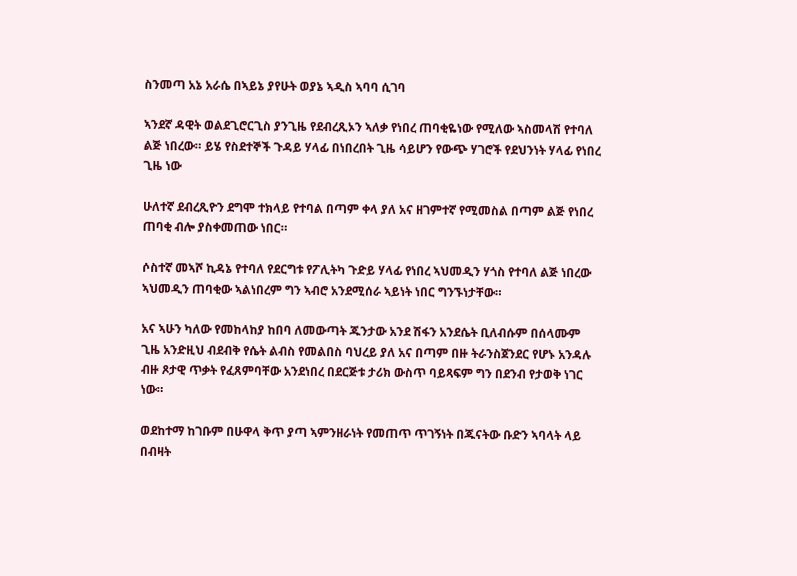ስንመጣ አኔ አራሴ በኣይኔ ያየሁት ወያኔ ኣዲስ ኣባባ ሲገባ

ኣንደኛ ዳዊት ወልደጊሮርጊስ ያንጊዜ የደብረጺኦን ኣለቃ የነበረ ጠባቂዬነው የሚለው ኣስመላሽ የተባለ ልጅ ነበረው። ይሄ የስደተኞች ጉዳይ ሃላፊ በነበረበት ጊዜ ሳይሆን የውጭ ሃገሮች የደህንነት ሃላፊ የነበረ ጊዜ ነው

ሁለተኛ ደብረጺዮን ደግሞ ተክላይ የተባል በጣም ቀላ ያለ አና ዘገምተኛ የሚመስል በጣም ልጅ የነበረ ጠባቂ ብሎ ያስቀመጠው ነበር።

ሶስተኛ መኣሾ ኪዳኔ የተባለ የደርግቱ የፖሊትካ ጉድይ ሃላፊ የነበረ ኣህመዲን ሃጎስ የተባለ ልጅ ነበረው ኣህመዲን ጠባቂው ኣልነበረም ግን ኣብሮ አንደሚሰራ ኣይነት ነበር ግንኙነታቸው።

አና ኣሁን ካለው የመከላከያ ከበባ ለመውጣት ጁንታው አንደ ሽፋን አንደሴት ቢለብሱም በሰላሙም ጊዜ አንድዚህ ብደብቅ የሴት ልብስ የመልበስ ባህረይ ያለ አና በጣም በዙ ትራንስጀንደር የሆኑ አንዳሉ ብዙ ጾታዊ ጥቃት የፈጸምባቸው አንደነበረ በደርጅቱ ታሪክ ውስጥ ባይጻፍም ግን በደንብ የታወቅ ነገር ነው።

ወደከተማ ከገቡም በሁዋላ ቅጥ ያጣ ኣምንዘራነት የመጠጥ ጥገኝነት በጁናትው ቡድን ኣባላት ላይ በብዛት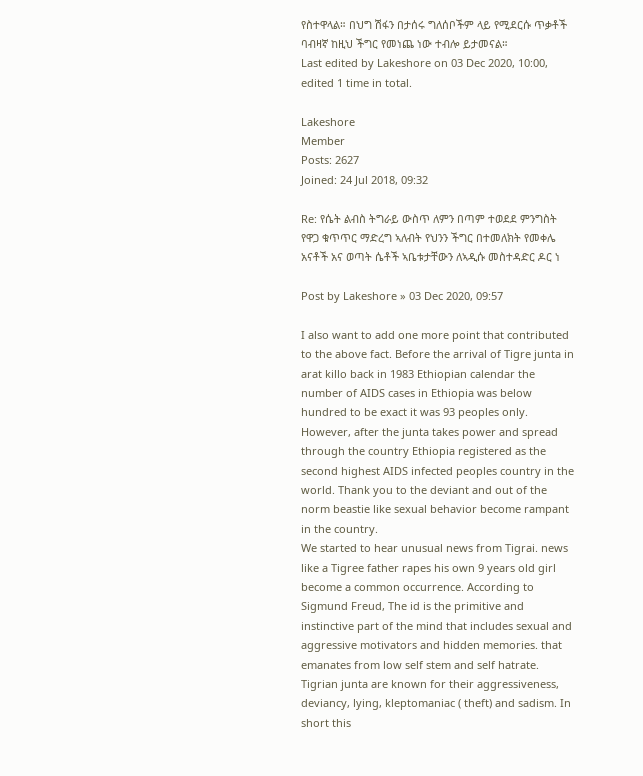የስተዋላል። በህግ ሽፋን በታሰሩ ግለሰቦችም ላይ የሚደርሱ ጥቃቶች ባብዛኛ ከዚህ ችግር የመነጨ ነው ተብሎ ይታመናል።
Last edited by Lakeshore on 03 Dec 2020, 10:00, edited 1 time in total.

Lakeshore
Member
Posts: 2627
Joined: 24 Jul 2018, 09:32

Re: የሴት ልብስ ትግራይ ውስጥ ለምን በጣም ተወደደ ምንግስት የዋጋ ቁጥጥር ማድረግ ኣለብት የህንን ችግር በተመለክት የመቀሌ አናቶች አና ወጣት ሴቶች ኣቤቱታቸውን ለኣዲሱ መስተዳድር ዶር ነ

Post by Lakeshore » 03 Dec 2020, 09:57

I also want to add one more point that contributed to the above fact. Before the arrival of Tigre junta in arat killo back in 1983 Ethiopian calendar the number of AIDS cases in Ethiopia was below hundred to be exact it was 93 peoples only. However, after the junta takes power and spread through the country Ethiopia registered as the second highest AIDS infected peoples country in the world. Thank you to the deviant and out of the norm beastie like sexual behavior become rampant in the country.
We started to hear unusual news from Tigrai. news like a Tigree father rapes his own 9 years old girl become a common occurrence. According to Sigmund Freud, The id is the primitive and instinctive part of the mind that includes sexual and aggressive motivators and hidden memories. that emanates from low self stem and self hatrate.
Tigrian junta are known for their aggressiveness, deviancy, lying, kleptomaniac ( theft) and sadism. In short this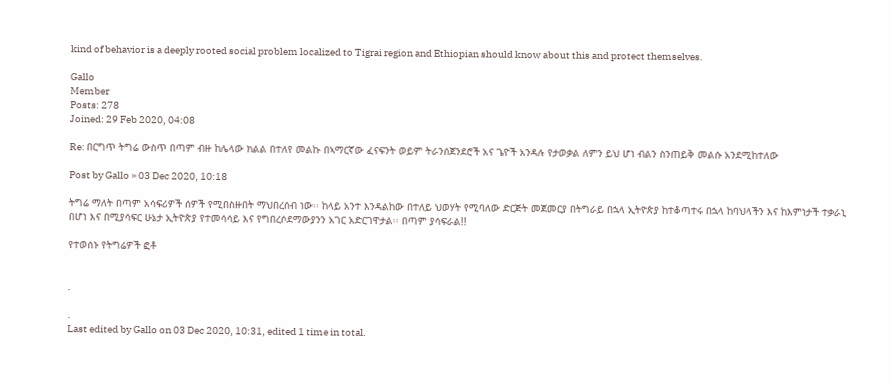kind of behavior is a deeply rooted social problem localized to Tigrai region and Ethiopian should know about this and protect themselves.

Gallo
Member
Posts: 278
Joined: 29 Feb 2020, 04:08

Re: በርግጥ ትግሬ ውስጥ በጣም ብዙ ከሌላው ክልል በተለየ መልኩ በኣማርኛው ፈናፍንት ወይም ትራንሰጀንደሮች አና ጌዮች አንዳሉ የታወቃል ለምን ይህ ሆነ ብልን ስንጠይቅ መልሱ አንደሚከተለው

Post by Gallo » 03 Dec 2020, 10:18

ትግሬ ማለት በጣም አሳፍሪዎች ሰዎች የሚበስዙበት ማህበረሰብ ነው፡፡ ከላይ አንተ እንዳልከው በተለይ ህወሃት የሚባለው ድርጅት መጀመርያ በትግራይ በኋላ ኢትዮጵያ ከተቆጣተሩ በኋላ ከባህላችን እና ከእምነታች ተቃራኒ በሆነ እና በሚያሳፍር ሁኔታ ኢትዮጵያ የተመሳሳይ እና የግበረሶደማውያንን አገር አድርገዋታል፡፡ በጣም ያሳፍራል!!

የተወሰኑ የትግሬዎች ፎቶ


.

.
Last edited by Gallo on 03 Dec 2020, 10:31, edited 1 time in total.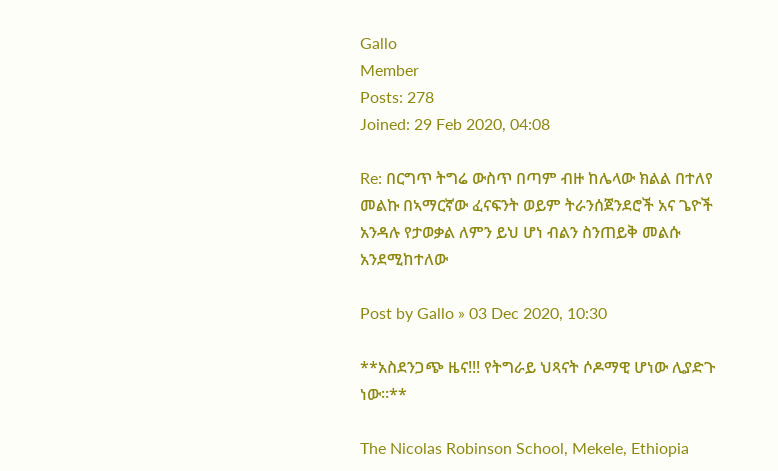Gallo
Member
Posts: 278
Joined: 29 Feb 2020, 04:08

Re: በርግጥ ትግሬ ውስጥ በጣም ብዙ ከሌላው ክልል በተለየ መልኩ በኣማርኛው ፈናፍንት ወይም ትራንሰጀንደሮች አና ጌዮች አንዳሉ የታወቃል ለምን ይህ ሆነ ብልን ስንጠይቅ መልሱ አንደሚከተለው

Post by Gallo » 03 Dec 2020, 10:30

**አስደንጋጭ ዜና!!! የትግራይ ህጻናት ሶዶማዊ ሆነው ሊያድጉ ነው።**

The Nicolas Robinson School, Mekele, Ethiopia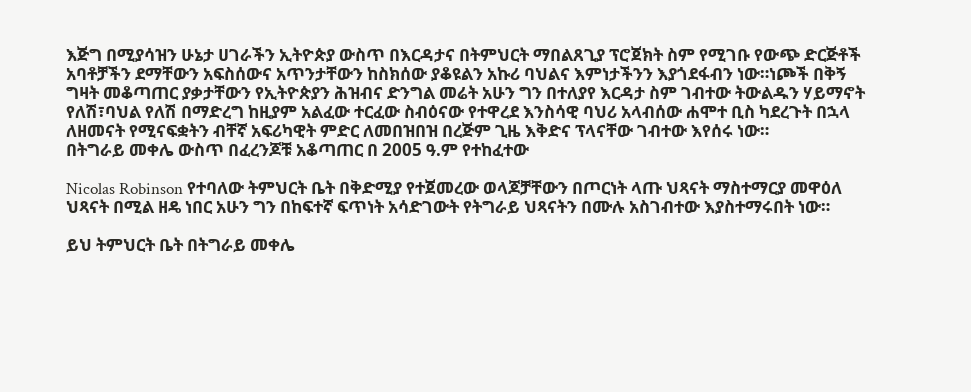እጅግ በሚያሳዝን ሁኔታ ሀገራችን ኢትዮጵያ ውስጥ በእርዳታና በትምህርት ማበልጸጊያ ፕሮጀክት ስም የሚገቡ የውጭ ድርጅቶች አባቶቻችን ደማቸውን አፍስሰውና አጥንታቸውን ከስክሰው ያቆዩልን አኩሪ ባህልና እምነታችንን እያጎደፋብን ነው።ነጮች በቅኝ ግዛት መቆጣጠር ያቃታቸውን የኢትዮጵያን ሕዝብና ድንግል መሬት አሁን ግን በተለያየ እርዳታ ስም ገብተው ትውልዱን ሃይማኖት የለሽ፣ባህል የለሽ በማድረግ ከዚያም አልፈው ተርፈው ስብዕናው የተዋረደ እንስሳዊ ባህሪ አላብሰው ሐሞተ ቢስ ካደረጉት በኋላ ለዘመናት የሚናፍቋትን ብቸኛ አፍሪካዊት ምድር ለመበዝበዝ በረጅም ጊዜ እቅድና ፕላናቸው ገብተው እየሰሩ ነው።
በትግራይ መቀሌ ውስጥ በፈረንጆቹ አቆጣጠር በ 2005 ዓ.ም የተከፈተው

Nicolas Robinson የተባለው ትምህርት ቤት በቅድሚያ የተጀመረው ወላጆቻቸውን በጦርነት ላጡ ህጻናት ማስተማርያ መዋዕለ ህጻናት በሚል ዘዴ ነበር አሁን ግን በከፍተኛ ፍጥነት አሳድገውት የትግራይ ህጻናትን በሙሉ አስገብተው እያስተማሩበት ነው።

ይህ ትምህርት ቤት በትግራይ መቀሌ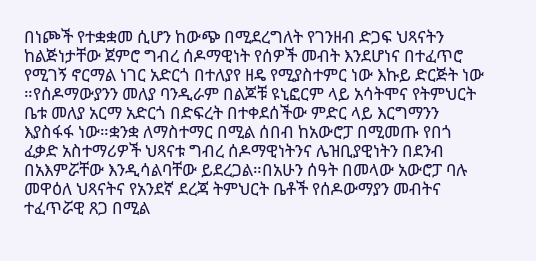በነጮች የተቋቋመ ሲሆን ከውጭ በሚደረግለት የገንዘብ ድጋፍ ህጻናትን ከልጅነታቸው ጀምሮ ግብረ ሰዶማዊነት የሰዎች መብት እንደሆነና በተፈጥሮ የሚገኝ ኖርማል ነገር አድርጎ በተለያየ ዘዴ የሚያስተምር ነው እኩይ ድርጅት ነው ።የሰዶማውያንን መለያ ባንዲራም በልጆቹ ዩኒፎርም ላይ አሳትሞና የትምህርት ቤቱ መለያ አርማ አድርጎ በድፍረት በተቀደሰችው ምድር ላይ እርግማንን እያስፋፋ ነው።ቋንቋ ለማስተማር በሚል ሰበብ ከአውሮፓ በሚመጡ የበጎ ፈቃድ አስተማሪዎች ህጻናቱ ግብረ ሰዶማዊነትንና ሌዝቢያዊነትን በደንብ በአእምሯቸው እንዲሳልባቸው ይደረጋል።በአሁን ሰዓት በመላው አውሮፓ ባሉ መዋዕለ ህጻናትና የአንደኛ ደረጃ ትምህርት ቤቶች የሰዶውማያን መብትና ተፈጥሯዊ ጸጋ በሚል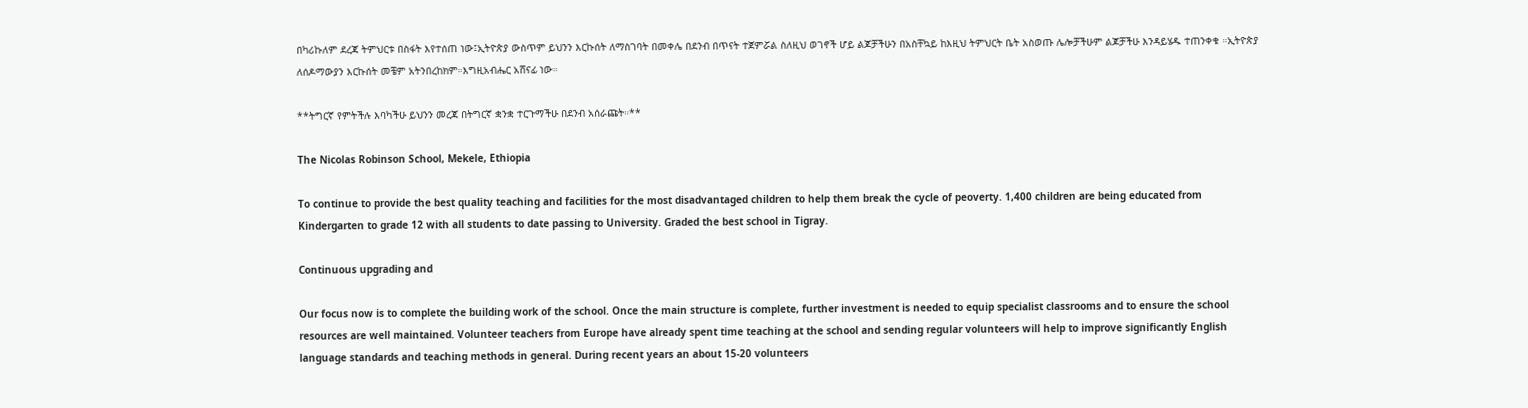በካሪኩለም ደረጃ ትምህርቱ በስፋት እየተሰጠ ነው፤ኢትዮጵያ ውስጥም ይህንን እርኩሰት ለማስገባት በመቀሌ በደንብ በጥናት ተጀምሯል ስለዚህ ወገኖች ሆይ ልጆቻችሁን በአስቸኳይ ከእዚህ ትምህርት ቤት አስወጡ ሌሎቻችሁም ልጆቻችሁ እንዳይሄዱ ተጠንቀቁ ።ኢትዮጵያ ለሰዶማውያን እርኩሰት መቼም አትንበረከክም።እግዚአብሔር አሸናፊ ነው።

**ትግርኛ የምትችሉ እባካችሁ ይህንን መረጃ በትግርኛ ቋንቋ ተርጉማችሁ በደንብ አሰራጩት።**

The Nicolas Robinson School, Mekele, Ethiopia

To continue to provide the best quality teaching and facilities for the most disadvantaged children to help them break the cycle of peoverty. 1,400 children are being educated from Kindergarten to grade 12 with all students to date passing to University. Graded the best school in Tigray.

Continuous upgrading and

Our focus now is to complete the building work of the school. Once the main structure is complete, further investment is needed to equip specialist classrooms and to ensure the school resources are well maintained. Volunteer teachers from Europe have already spent time teaching at the school and sending regular volunteers will help to improve significantly English language standards and teaching methods in general. During recent years an about 15-20 volunteers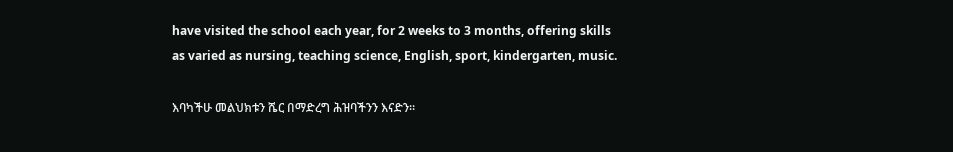have visited the school each year, for 2 weeks to 3 months, offering skills as varied as nursing, teaching science, English, sport, kindergarten, music.

እባካችሁ መልህክቱን ሼር በማድረግ ሕዝባችንን እናድን።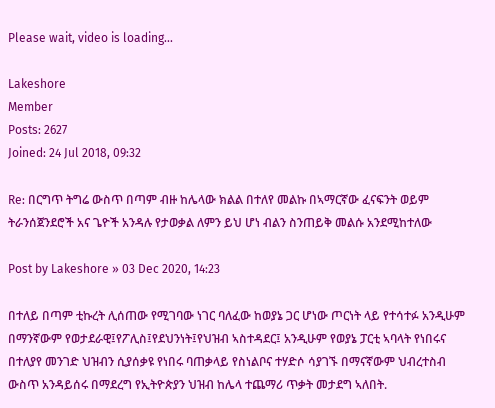Please wait, video is loading...

Lakeshore
Member
Posts: 2627
Joined: 24 Jul 2018, 09:32

Re: በርግጥ ትግሬ ውስጥ በጣም ብዙ ከሌላው ክልል በተለየ መልኩ በኣማርኛው ፈናፍንት ወይም ትራንሰጀንደሮች አና ጌዮች አንዳሉ የታወቃል ለምን ይህ ሆነ ብልን ስንጠይቅ መልሱ አንደሚከተለው

Post by Lakeshore » 03 Dec 2020, 14:23

በተለይ በጣም ቲኩረት ሊሰጠው የሚገባው ነገር ባለፈው ከወያኔ ጋር ሆነው ጦርነት ላይ የተሳተፉ አንዲሁም በማንኛውም የወታደራዊ፤የፖሊስ፤የደህንነት፤የህዝብ ኣስተዳደር፤ አንዲሁም የወያኔ ፓርቲ ኣባላት የነበሩና በተለያየ መንገድ ህዝብን ሲያሰቃዩ የነበሩ ባጠቃላይ የስነልቦና ተሃድሶ ሳያገኙ በማናኛውም ህብረተስብ ውስጥ አንዳይሰሩ በማደረግ የኢትዮጵያን ህዝብ ከሌላ ተጨማሪ ጥቃት መታደግ ኣለበት.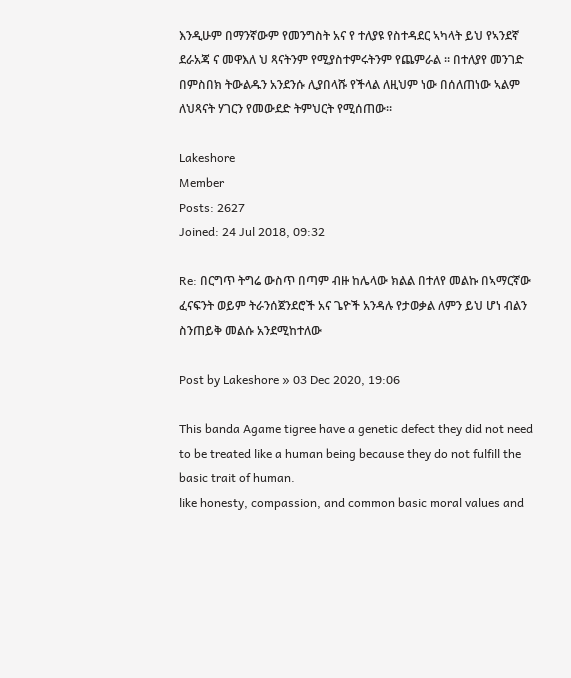እንዲሁም በማንኛውም የመንግስት አና የ ተለያዩ የስተዳደር ኣካላት ይህ የኣንደኛ ደራአጃ ና መዋእለ ህ ጻናትንም የሚያስተምሩትንም የጨምራል ። በተለያየ መንገድ በምስበክ ትውልዱን አንደንሱ ሊያበላሹ የችላል ለዚህም ነው በሰለጠነው ኣልም ለህጻናት ሃገርን የመውደድ ትምህርት የሚሰጠው።

Lakeshore
Member
Posts: 2627
Joined: 24 Jul 2018, 09:32

Re: በርግጥ ትግሬ ውስጥ በጣም ብዙ ከሌላው ክልል በተለየ መልኩ በኣማርኛው ፈናፍንት ወይም ትራንሰጀንደሮች አና ጌዮች አንዳሉ የታወቃል ለምን ይህ ሆነ ብልን ስንጠይቅ መልሱ አንደሚከተለው

Post by Lakeshore » 03 Dec 2020, 19:06

This banda Agame tigree have a genetic defect they did not need to be treated like a human being because they do not fulfill the basic trait of human.
like honesty, compassion, and common basic moral values and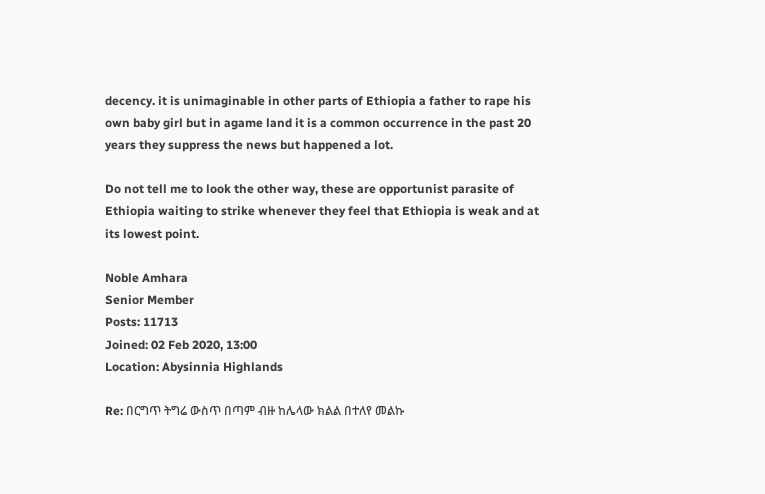decency. it is unimaginable in other parts of Ethiopia a father to rape his own baby girl but in agame land it is a common occurrence in the past 20 years they suppress the news but happened a lot.

Do not tell me to look the other way, these are opportunist parasite of Ethiopia waiting to strike whenever they feel that Ethiopia is weak and at its lowest point.

Noble Amhara
Senior Member
Posts: 11713
Joined: 02 Feb 2020, 13:00
Location: Abysinnia Highlands

Re: በርግጥ ትግሬ ውስጥ በጣም ብዙ ከሌላው ክልል በተለየ መልኩ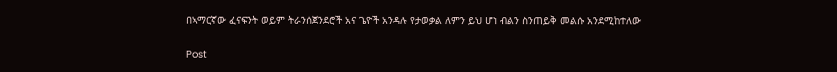በኣማርኛው ፈናፍንት ወይም ትራንሰጀንደሮች አና ጌዮች አንዳሉ የታወቃል ለምን ይህ ሆነ ብልን ስንጠይቅ መልሱ አንደሚከተለው

Post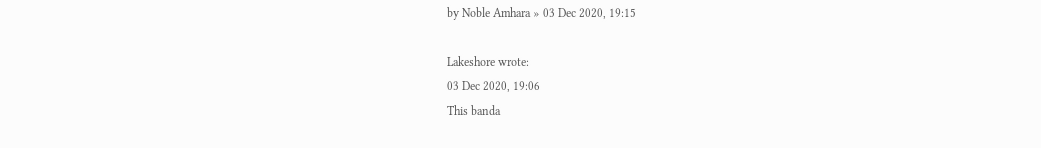by Noble Amhara » 03 Dec 2020, 19:15

Lakeshore wrote:
03 Dec 2020, 19:06
This banda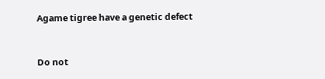Agame tigree have a genetic defect



Do not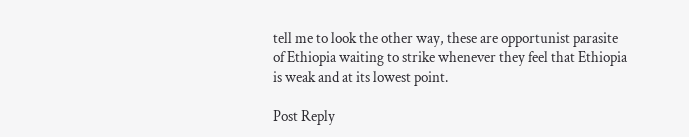tell me to look the other way, these are opportunist parasite of Ethiopia waiting to strike whenever they feel that Ethiopia is weak and at its lowest point.

Post Reply